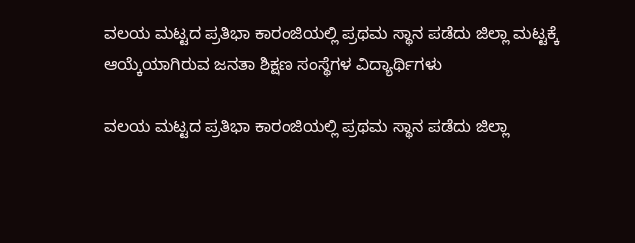ವಲಯ ಮಟ್ಟದ ಪ್ರತಿಭಾ ಕಾರಂಜಿಯಲ್ಲಿ ಪ್ರಥಮ ಸ್ಥಾನ ಪಡೆದು ಜಿಲ್ಲಾ ಮಟ್ಟಕ್ಕೆ ಆಯ್ಕೆಯಾಗಿರುವ ಜನತಾ ಶಿಕ್ಷಣ ಸಂಸ್ಥೆಗಳ ವಿದ್ಯಾರ್ಥಿಗಳು

ವಲಯ ಮಟ್ಟದ ಪ್ರತಿಭಾ ಕಾರಂಜಿಯಲ್ಲಿ ಪ್ರಥಮ ಸ್ಥಾನ ಪಡೆದು ಜಿಲ್ಲಾ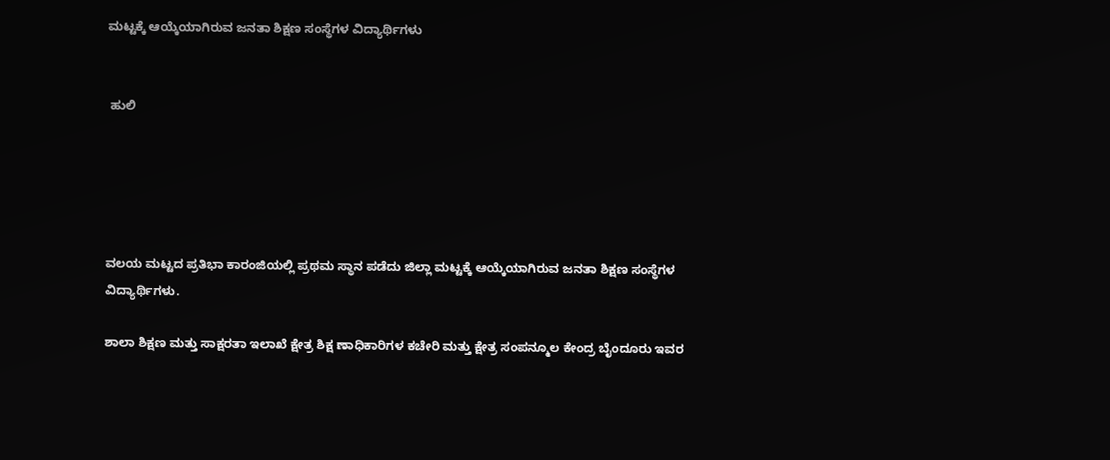ಮಟ್ಟಕ್ಕೆ ಆಯ್ಕೆಯಾಗಿರುವ ಜನತಾ ಶಿಕ್ಷಣ ಸಂಸ್ಥೆಗಳ ವಿದ್ಯಾರ್ಥಿಗಳು


 ಹುಲಿ





ವಲಯ ಮಟ್ಟದ ಪ್ರತಿಭಾ ಕಾರಂಜಿಯಲ್ಲಿ ಪ್ರಥಮ ಸ್ಥಾನ ಪಡೆದು ಜಿಲ್ಲಾ ಮಟ್ಟಕ್ಕೆ ಆಯ್ಕೆಯಾಗಿರುವ ಜನತಾ ಶಿಕ್ಷಣ ಸಂಸ್ಥೆಗಳ ವಿದ್ಯಾರ್ಥಿಗಳು.

ಶಾಲಾ ಶಿಕ್ಷಣ ಮತ್ತು ಸಾಕ್ಷರತಾ ಇಲಾಖೆ ಕ್ಷೇತ್ರ ಶಿಕ್ಷ ಣಾಧಿಕಾರಿಗಳ ಕಚೇರಿ ಮತ್ತು ಕ್ಷೇತ್ರ ಸಂಪನ್ಮೂಲ ಕೇಂದ್ರ ಬೈಂದೂರು ಇವರ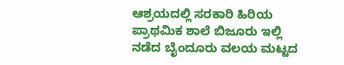ಆಶ್ರಯದಲ್ಲಿ ಸರಕಾರಿ ಹಿರಿಯ ಪ್ರಾಥಮಿಕ ಶಾಲೆ ಬಿಜೂರು ಇಲ್ಲಿ ನಡೆದ ಬೈಂದೂರು ವಲಯ ಮಟ್ಟದ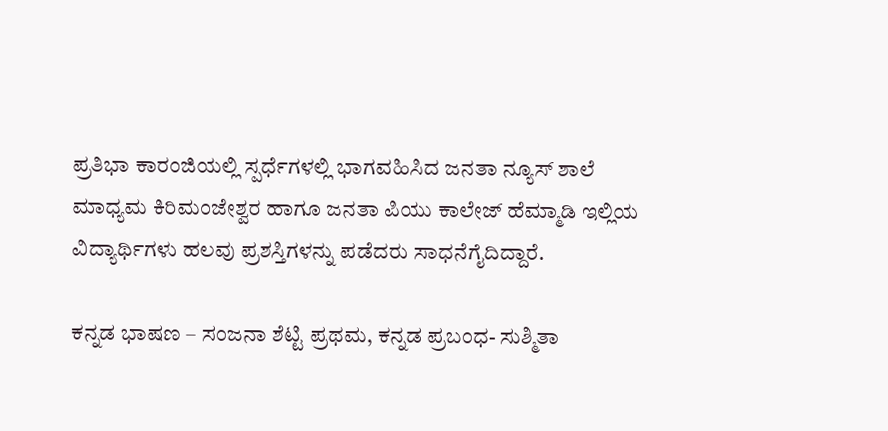ಪ್ರತಿಭಾ ಕಾರಂಜಿಯಲ್ಲಿ ಸ್ಪರ್ಧೆಗಳಲ್ಲಿ ಭಾಗವಹಿಸಿದ ಜನತಾ ನ್ಯೂಸ್ ಶಾಲೆ ಮಾಧ್ಯಮ ಕಿರಿಮಂಜೇಶ್ವರ ಹಾಗೂ ಜನತಾ ಪಿಯು ಕಾಲೇಜ್ ಹೆಮ್ಮಾಡಿ ಇಲ್ಲಿಯ ವಿದ್ಯಾರ್ಥಿಗಳು ಹಲವು ಪ್ರಶಸ್ತಿಗಳನ್ನು ಪಡೆದರು ಸಾಧನೆಗೈದಿದ್ದಾರೆ.

ಕನ್ನಡ ಭಾಷಣ – ಸಂಜನಾ ಶೆಟ್ಟಿ ಪ್ರಥಮ, ಕನ್ನಡ ಪ್ರಬಂಧ- ಸುಶ್ಮಿತಾ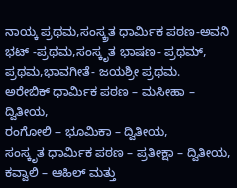ನಾಯ್ಕ ಪ್ರಥಮ,ಸಂಸ್ಕ್ರತ ಧಾರ್ಮಿಕ ಪಠಣ-ಅವನಿ ಭಟ್ -ಪ್ರಥಮ,ಸಂಸ್ಕೃತ ಭಾಷಣ- ಪ್ರಥಮ್, ಪ್ರಥಮ,ಭಾವಗೀತೆ- ಜಯಶ್ರೀ ಪ್ರಥಮ.
ಅರೇಬಿಕ್ ಧಾರ್ಮಿಕ ಪಠಣ – ಮಸೀಹಾ – ದ್ವಿತೀಯ,
ರಂಗೋಲಿ – ಭೂಮಿಕಾ – ದ್ವಿತೀಯ,
ಸಂಸ್ಕೃತ ಧಾರ್ಮಿಕ ಪಠಣ – ಪ್ರತೀಕ್ಷಾ – ದ್ವಿತೀಯ,
ಕವ್ವಾಲಿ – ಆಹಿಲ್ ಮತ್ತು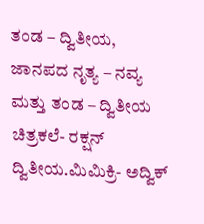ತಂಡ – ದ್ವಿತೀಯ,
ಜಾನಪದ ನೃತ್ಯ – ನವ್ಯ ಮತ್ತು ತಂಡ – ದ್ವಿತೀಯ
ಚಿತ್ರಕಲೆ- ರಕ್ಷನ್ ದ್ವಿತೀಯ.ಮಿಮಿಕ್ರಿ- ಅದ್ವಿಕ್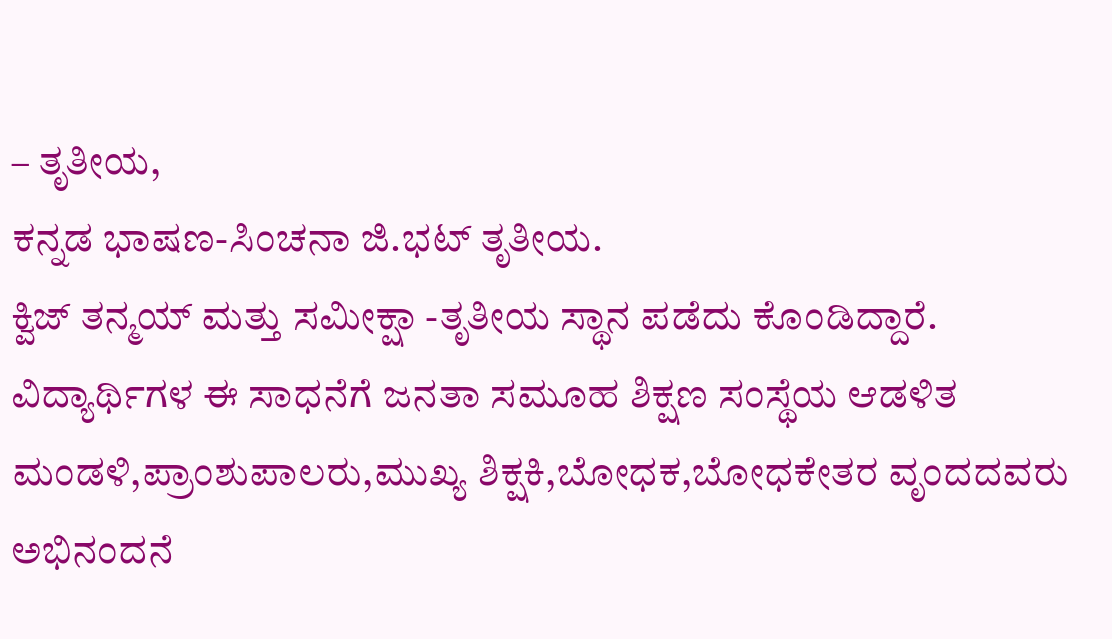– ತೃತೀಯ,
ಕನ್ನಡ ಭಾಷಣ-ಸಿಂಚನಾ ಜಿ.ಭಟ್ ತೃತೀಯ.
ಕ್ವಿಜ್ ತನ್ಮಯ್ ಮತ್ತು ಸಮೀಕ್ಷಾ -ತೃತೀಯ ಸ್ಥಾನ ಪಡೆದು ಕೊಂಡಿದ್ದಾರೆ.
ವಿದ್ಯಾರ್ಥಿಗಳ ಈ ಸಾಧನೆಗೆ ಜನತಾ ಸಮೂಹ ಶಿಕ್ಷಣ ಸಂಸ್ಥೆಯ ಆಡಳಿತ ಮಂಡಳಿ,ಪ್ರಾಂಶುಪಾಲರು,ಮುಖ್ಯ ಶಿಕ್ಷಕಿ,ಬೋಧಕ,ಬೋಧಕೇತರ ವೃಂದದವರು ಅಭಿನಂದನೆ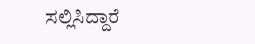ಸಲ್ಲಿಸಿದ್ದಾರೆ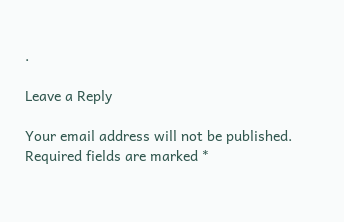.

Leave a Reply

Your email address will not be published. Required fields are marked *